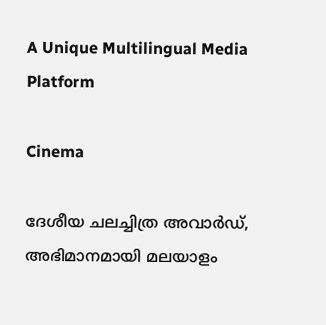A Unique Multilingual Media Platform

Cinema

ദേശീയ ചലച്ചിത്ര അവാർഡ്, അഭിമാനമായി മലയാളം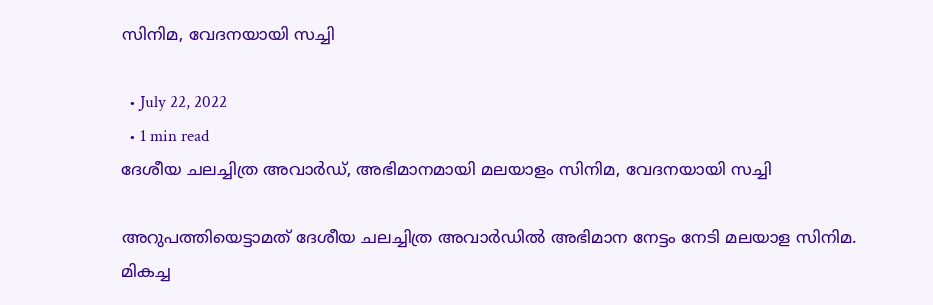സിനിമ, വേദനയായി സച്ചി

  • July 22, 2022
  • 1 min read
ദേശീയ ചലച്ചിത്ര അവാർഡ്, അഭിമാനമായി മലയാളം സിനിമ, വേദനയായി സച്ചി

അറുപത്തിയെട്ടാമത് ദേശീയ ചലച്ചിത്ര അവാര്‍ഡില്‍ അഭിമാന നേട്ടം നേടി മലയാള സിനിമ. മികച്ച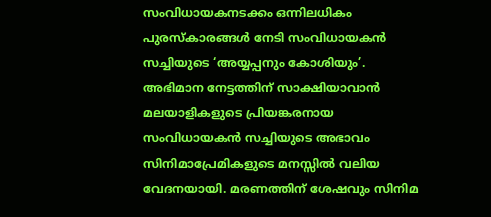സംവിധായകനടക്കം ഒന്നിലധികം പുരസ്കാരങ്ങൾ നേടി സംവിധായകൻ സച്ചിയുടെ ‘അയ്യപ്പനും കോശിയും’. അഭിമാന നേട്ടത്തിന് സാക്ഷിയാവാൻ മലയാളികളുടെ പ്രിയങ്കരനായ സംവിധായകൻ സച്ചിയുടെ അഭാവം സിനിമാപ്രേമികളുടെ മനസ്സിൽ വലിയ വേദനയായി. മരണത്തിന് ശേഷവും സിനിമ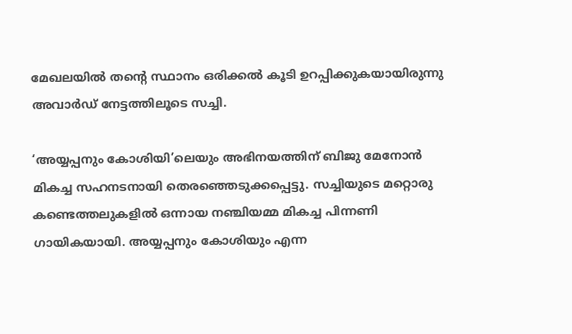മേഖലയിൽ തന്റെ സ്ഥാനം ഒരിക്കൽ കൂടി ഉറപ്പിക്കുകയായിരുന്നു അവാർഡ് നേട്ടത്തിലൂടെ സച്ചി.

‘അയ്യപ്പനും കോശിയി’ലെയും അഭിനയത്തിന് ബിജു മേനോന്‍ മികച്ച സഹനടനായി തെരഞ്ഞെടുക്കപ്പെട്ടു. സച്ചിയുടെ മറ്റൊരു കണ്ടെത്തലുകളിൽ ഒന്നായ നഞ്ചിയമ്മ മികച്ച പിന്നണി ഗായികയായി. അയ്യപ്പനും കോശിയും എന്ന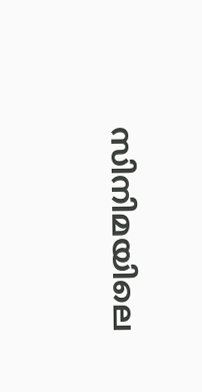സിനിമയിലെ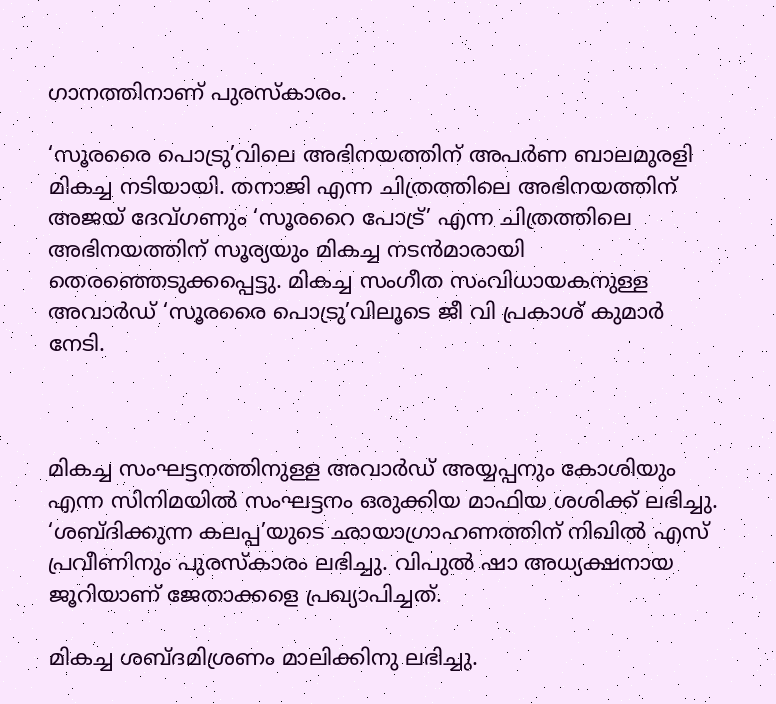ഗാനത്തിനാണ് പുരസ്കാരം.

‘സൂരരൈ പൊട്രു’വിലെ അഭിനയത്തിന് അപര്‍ണ ബാലമുരളി മികച്ച നടിയായി. തനാജി എന്ന ചിത്രത്തിലെ അഭിനയത്തിന് അജയ് ദേവ്ഗണും ‘സൂരറൈ പോട്ര്’ എന്ന ചിത്രത്തിലെ അഭിനയത്തിന് സൂര്യയും മികച്ച നടൻമാരായി തെരഞ്ഞെടുക്കപ്പെട്ടു. മികച്ച സംഗീത സംവിധായകനുള്ള അവാര്‍ഡ് ‘സൂരരൈ പൊട്രു’വിലൂടെ ജീ വി പ്രകാശ് കുമാര്‍ നേടി.



മികച്ച സംഘട്ടനത്തിനുള്ള അവാർഡ് അയ്യപ്പനും കോശിയും എന്ന സിനിമയിൽ സംഘട്ടനം ഒരുക്കിയ മാഫിയ ശശിക്ക് ലഭിച്ചു. ‘ശബ്‍ദിക്കുന്ന കലപ്പ’യുടെ ഛായാഗ്രാഹണത്തിന് നിഖില്‍ എസ് പ്രവീണിനും പുരസ്‍കാരം ലഭിച്ചു. വിപുൽ ഷാ അധ്യക്ഷനായ ജൂറിയാണ് ജേതാക്കളെ പ്രഖ്യാപിച്ചത്.

മികച്ച ശബ്ദമിശ്രണം മാലിക്കിനു ലഭിച്ചു.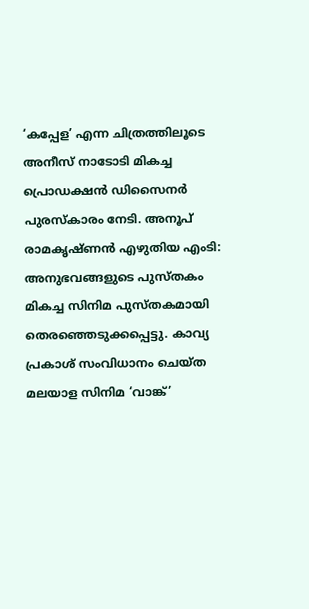‘കപ്പേള’ എന്ന ചിത്രത്തിലൂടെ അനീസ് നാടോടി മികച്ച പ്രൊഡക്ഷൻ ഡിസൈനർ പുരസ്കാരം നേടി. അനൂപ് രാമകൃഷ്‍ണന്‍ എഴുതിയ എംടി: അനുഭവങ്ങളുടെ പുസ്‍തകം മികച്ച സിനിമ പുസ്‍തകമായി തെരഞ്ഞെടുക്കപ്പെട്ടു. കാവ്യ പ്രകാശ് സംവിധാനം ചെയ്ത മലയാള സിനിമ ‘വാങ്ക്’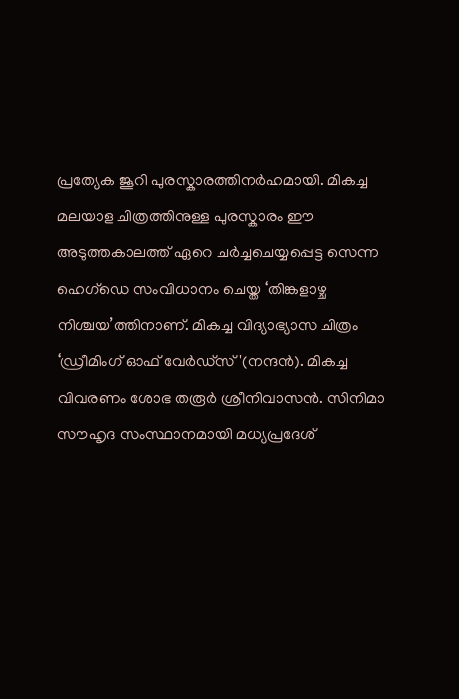പ്രത്യേക ജൂറി പുരസ്കാരത്തിനർഹമായി. മികച്ച മലയാള ചിത്രത്തിനുള്ള പുരസ്കാരം ഈ അടുത്തകാലത്ത് ഏറെ ചർച്ചചെയ്യപ്പെട്ട സെന്ന ഹെഗ്ഡെ സംവിധാനം ചെയ്ത ‘തിങ്കളാഴ്ച നിശ്ചയ’ത്തിനാണ്. മികച്ച വിദ്യാഭ്യാസ ചിത്രം ‘ഡ്രീമിംഗ് ഓഫ് വേര്‍ഡ്സ്'(നന്ദൻ). മികച്ച വിവരണം ശോഭ തരൂര്‍ ശ്രീനിവാസന്‍. സിനിമാ സൗഹൃദ സംസ്ഥാനമായി മധ്യപ്രദേശ്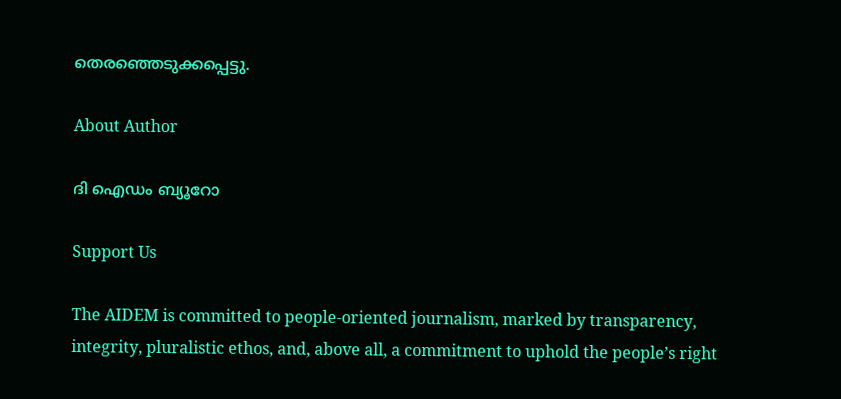തെരഞ്ഞെടുക്കപ്പെട്ടു.

About Author

ദി ഐഡം ബ്യൂറോ

Support Us

The AIDEM is committed to people-oriented journalism, marked by transparency, integrity, pluralistic ethos, and, above all, a commitment to uphold the people’s right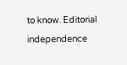to know. Editorial independence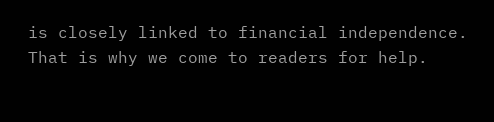is closely linked to financial independence. That is why we come to readers for help.